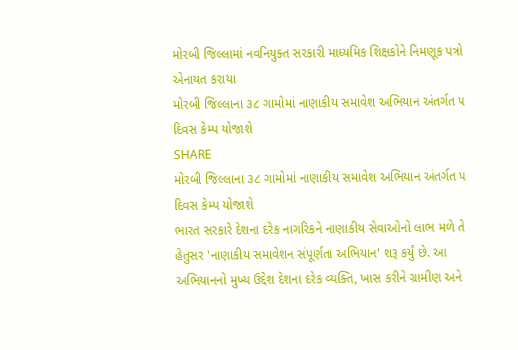મોરબી જિલ્લામાં નવનિયુક્ત સરકારી માધ્યમિક શિક્ષકોને નિમણૂક પત્રો એનાયત કરાયા
મોરબી જિલ્લાના ૩૮ ગામોમાં નાણાકીય સમાવેશ અભિયાન અંતર્ગત ૫ દિવસ કેમ્પ યોજાશે
SHARE
મોરબી જિલ્લાના ૩૮ ગામોમાં નાણાકીય સમાવેશ અભિયાન અંતર્ગત ૫ દિવસ કેમ્પ યોજાશે
ભારત સરકારે દેશના દરેક નાગરિકને નાણાકીય સેવાઓનો લાભ મળે તે હેતુસર 'નાણાકીય સમાવેશન સંપૂર્ણતા અભિયાન' શરૂ કર્યું છે. આ અભિયાનનો મુખ્ય ઉદ્દેશ દેશના દરેક વ્યક્તિ, ખાસ કરીને ગ્રામીણ અને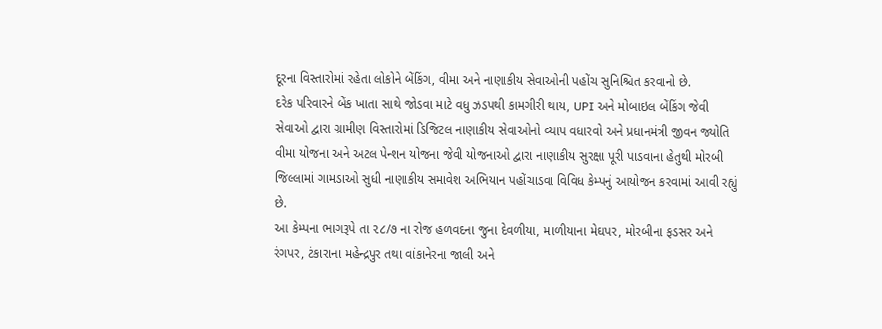દૂરના વિસ્તારોમાં રહેતા લોકોને બેંકિંગ, વીમા અને નાણાકીય સેવાઓની પહોંચ સુનિશ્ચિત કરવાનો છે.
દરેક પરિવારને બેંક ખાતા સાથે જોડવા માટે વધુ ઝડપથી કામગીરી થાય, UPI અને મોબાઇલ બેંકિંગ જેવી સેવાઓ દ્વારા ગ્રામીણ વિસ્તારોમાં ડિજિટલ નાણાકીય સેવાઓનો વ્યાપ વધારવો અને પ્રધાનમંત્રી જીવન જ્યોતિ વીમા યોજના અને અટલ પેન્શન યોજના જેવી યોજનાઓ દ્વારા નાણાકીય સુરક્ષા પૂરી પાડવાના હેતુથી મોરબી જિલ્લામાં ગામડાઓ સુધી નાણાકીય સમાવેશ અભિયાન પહોંચાડવા વિવિધ કેમ્પનું આયોજન કરવામાં આવી રહ્યું છે.
આ કેમ્પના ભાગરૂપે તા ૨૮/૭ ના રોજ હળવદના જુના દેવળીયા, માળીયાના મેઘપર, મોરબીના ફડસર અને રંગપર, ટંકારાના મહેન્દ્રપુર તથા વાંકાનેરના જાલી અને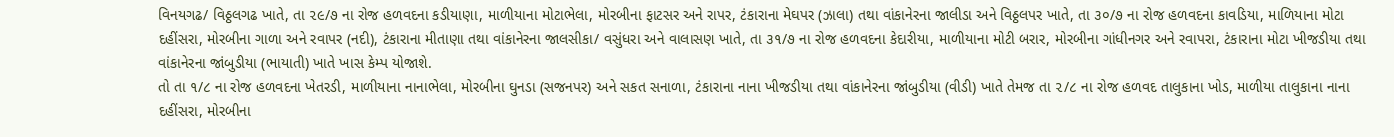વિનયગઢ/ વિઠ્ઠલગઢ ખાતે, તા ૨૯/૭ ના રોજ હળવદના કડીયાણા, માળીયાના મોટાભેલા, મોરબીના ફાટસર અને રાપર, ટંકારાના મેઘપર (ઝાલા) તથા વાંકાનેરના જાલીડા અને વિઠ્ઠલપર ખાતે, તા ૩૦/૭ ના રોજ હળવદના કાવડિયા, માળિયાના મોટા દહીંસરા, મોરબીના ગાળા અને રવાપર (નદી), ટંકારાના મીતાણા તથા વાંકાનેરના જાલસીકા/ વસુંધરા અને વાલાસણ ખાતે, તા ૩૧/૭ ના રોજ હળવદના કેદારીયા, માળીયાના મોટી બરાર, મોરબીના ગાંધીનગર અને રવાપરા, ટંકારાના મોટા ખીજડીયા તથા વાંકાનેરના જાંબુડીયા (ભાયાતી) ખાતે ખાસ કેમ્પ યોજાશે.
તો તા ૧/૮ ના રોજ હળવદના ખેતરડી, માળીયાના નાનાભેલા, મોરબીના ઘુનડા (સજનપર) અને સકત સનાળા, ટંકારાના નાના ખીજડીયા તથા વાંકાનેરના જાંબુડીયા (વીડી) ખાતે તેમજ તા ૨/૮ ના રોજ હળવદ તાલુકાના ખોડ, માળીયા તાલુકાના નાના દહીંસરા, મોરબીના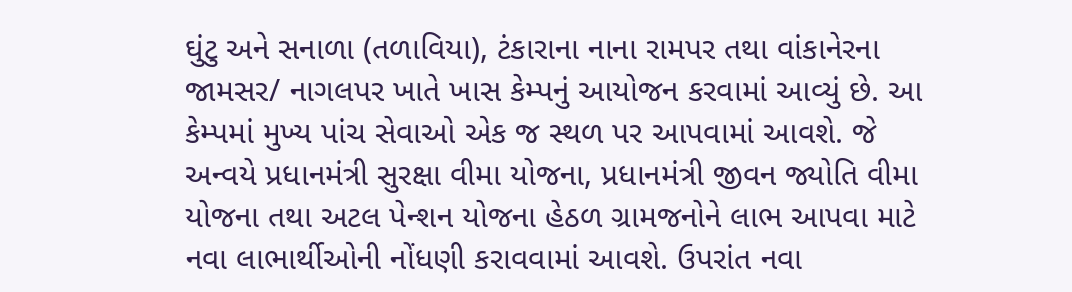ઘુંટુ અને સનાળા (તળાવિયા), ટંકારાના નાના રામપર તથા વાંકાનેરના જામસર/ નાગલપર ખાતે ખાસ કેમ્પનું આયોજન કરવામાં આવ્યું છે. આ કેમ્પમાં મુખ્ય પાંચ સેવાઓ એક જ સ્થળ પર આપવામાં આવશે. જે અન્વયે પ્રધાનમંત્રી સુરક્ષા વીમા યોજના, પ્રધાનમંત્રી જીવન જ્યોતિ વીમા યોજના તથા અટલ પેન્શન યોજના હેઠળ ગ્રામજનોને લાભ આપવા માટે નવા લાભાર્થીઓની નોંધણી કરાવવામાં આવશે. ઉપરાંત નવા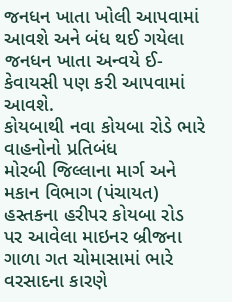જનધન ખાતા ખોલી આપવામાં આવશે અને બંધ થઈ ગયેલા જનધન ખાતા અન્વયે ઈ-કેવાયસી પણ કરી આપવામાં આવશે.
કોયબાથી નવા કોયબા રોડે ભારે વાહનોનો પ્રતિબંધ
મોરબી જિલ્લાના માર્ગ અને મકાન વિભાગ (પંચાયત) હસ્તકના હરીપર કોયબા રોડ પર આવેલા માઇનર બ્રીજના ગાળા ગત ચોમાસામાં ભારે વરસાદના કારણે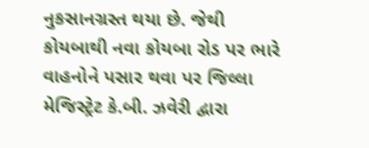નુકસાનગ્રસ્ત થયા છે. જેથી કોયબાથી નવા કોયબા રોડ પર ભારે વાહનોને પસાર થવા પર જિલ્લા મેજિસ્ટ્રેટ કે.બી. ઝવેરી દ્વારા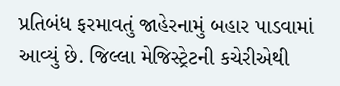પ્રતિબંધ ફરમાવતું જાહેરનામું બહાર પાડવામાં આવ્યું છે. જિલ્લા મેજિસ્ટ્રેટની કચેરીએથી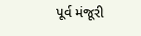પૂર્વ મંજૂરી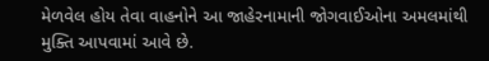મેળવેલ હોય તેવા વાહનોને આ જાહેરનામાની જોગવાઈઓના અમલમાંથી મુક્તિ આપવામાં આવે છે.